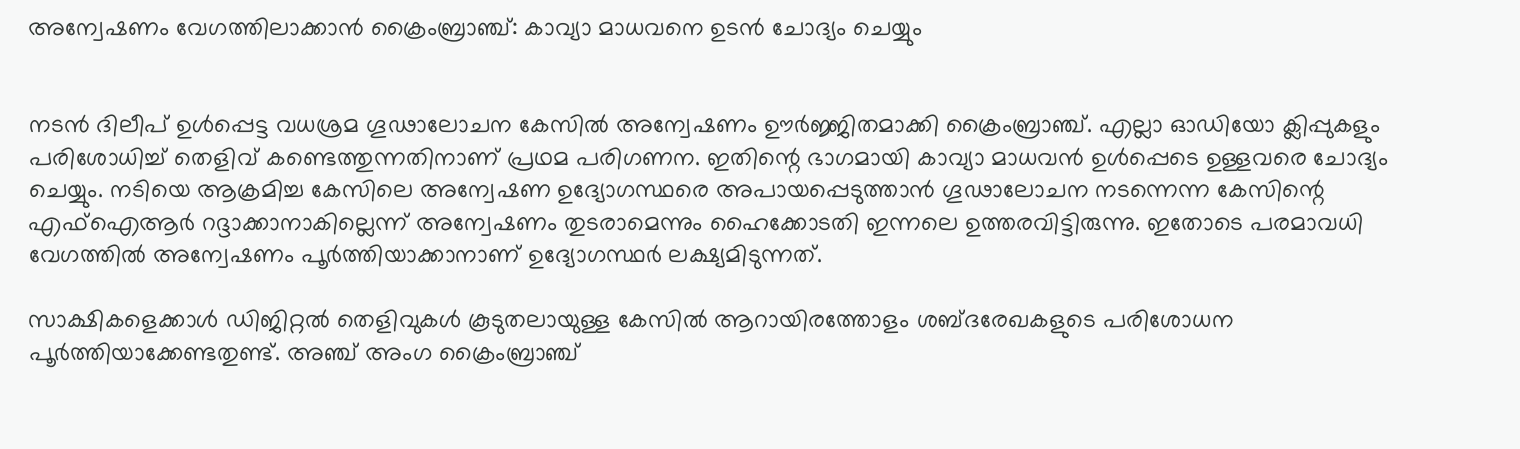അന്വേഷണം വേഗത്തിലാക്കാൻ ക്രൈംബ്രാഞ്ച്: കാവ്യാ മാധവനെ ഉടൻ ചോദ്യം ചെയ്യും


നടൻ ദിലീപ് ഉൾ‍പ്പെട്ട വധശ്രമ ഗൂഢാലോചന കേസിൽ‍ അന്വേഷണം ഊർ‍ജ്ജിതമാക്കി ക്രൈംബ്രാഞ്ച്. എല്ലാ ഓഡിയോ ക്ലിപ്പുകളും പരിശോധിച്ച് തെളിവ് കണ്ടെത്തുന്നതിനാണ് പ്രഥമ പരിഗണന. ഇതിന്റെ ഭാഗമായി കാവ്യാ മാധവൻ ഉൾ‍പ്പെടെ ഉള്ളവരെ ചോദ്യം ചെയ്യും. നടിയെ ആക്രമിച്ച കേസിലെ അന്വേഷണ ഉദ്യോഗസ്ഥരെ അപായപ്പെടുത്താൻ ഗൂഢാലോചന നടന്നെന്ന കേസിന്റെ എഫ്‌ഐആർ‍ റദ്ദാക്കാനാകില്ലെന്ന് അന്വേഷണം തുടരാമെന്നും ഹൈക്കോടതി ഇന്നലെ ഉത്തരവിട്ടിരുന്നു. ഇതോടെ പരമാവധി വേഗത്തിൽ‍ അന്വേഷണം പൂർ‍ത്തിയാക്കാനാണ് ഉദ്യോഗസ്ഥർ‍ ലക്ഷ്യമിടുന്നത്.

സാക്ഷികളെക്കാൾ‍ ഡിജിറ്റൽ‍ തെളിവുകൾ‍ കൂടുതലായുള്ള കേസിൽ‍ ആറായിരത്തോളം ശബ്ദരേഖകളുടെ പരിശോധന പൂർ‍ത്തിയാക്കേണ്ടതുണ്ട്. അഞ്ച് അംഗ ക്രൈംബ്രാഞ്ച്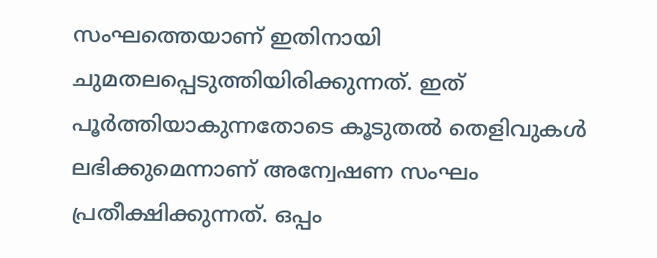സംഘത്തെയാണ് ഇതിനായി ചുമതലപ്പെടുത്തിയിരിക്കുന്നത്. ഇത് പൂർ‍ത്തിയാകുന്നതോടെ കൂടുതൽ‍ തെളിവുകൾ‍ ലഭിക്കുമെന്നാണ് അന്വേഷണ സംഘം പ്രതീക്ഷിക്കുന്നത്. ഒപ്പം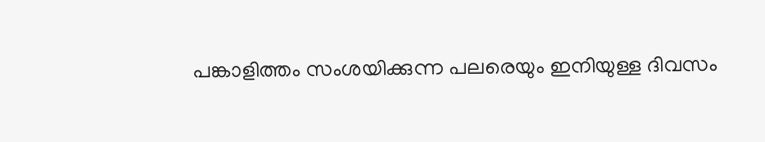പങ്കാളിത്തം സംശയിക്കുന്ന പലരെയും ഇനിയുള്ള ദിവസം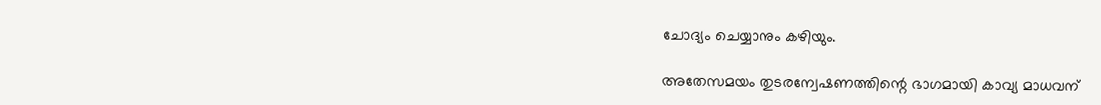ചോദ്യം ചെയ്യാനും കഴിയും.

അതേസമയം തുടരന്വേഷണത്തിന്റെ ഭാഗമായി കാവ്യ മാധവന്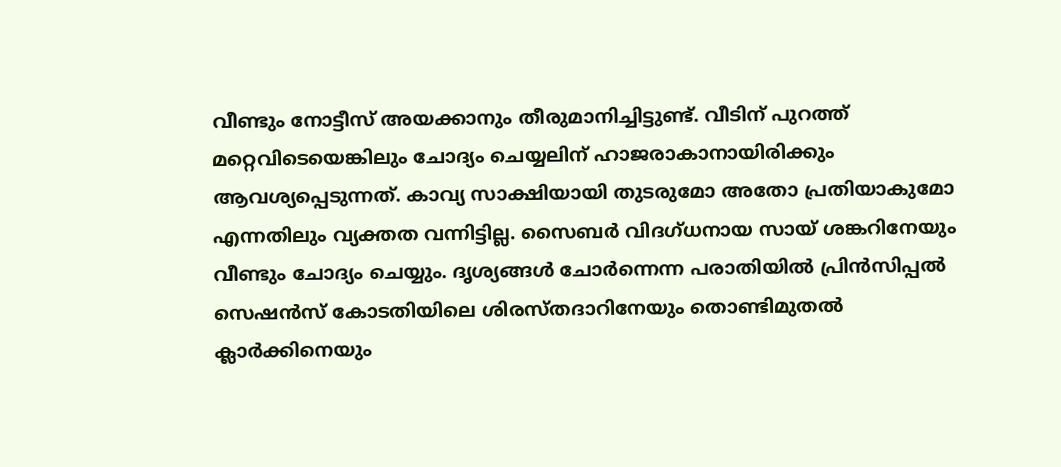വീണ്ടും നോട്ടീസ് അയക്കാനും തീരുമാനിച്ചിട്ടുണ്ട്. വീടിന് പുറത്ത് മറ്റെവിടെയെങ്കിലും ചോദ്യം ചെയ്യലിന് ഹാജരാകാനായിരിക്കും ആവശ്യപ്പെടുന്നത്. കാവ്യ സാക്ഷിയായി തുടരുമോ അതോ പ്രതിയാകുമോ എന്നതിലും വ്യക്തത വന്നിട്ടില്ല. സൈബർ‍ വിദഗ്ധനായ സായ് ശങ്കറിനേയും വീണ്ടും ചോദ്യം ചെയ്യും. ദൃശ്യങ്ങൾ‍ ചോർ‍ന്നെന്ന പരാതിയിൽ‍ പ്രിന്‍സിപ്പൽ‍ സെഷൻ‍സ് കോടതിയിലെ ശിരസ്തദാറിനേയും തൊണ്ടിമുതൽ‍ ക്ലാർ‍ക്കിനെയും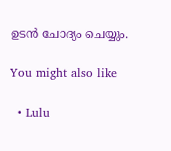ഉടൻ ചോദ്യം ചെയ്യും.

You might also like

  • Lulu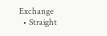Exchange
  • Straight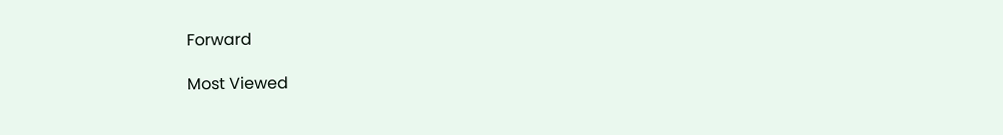Forward

Most Viewed